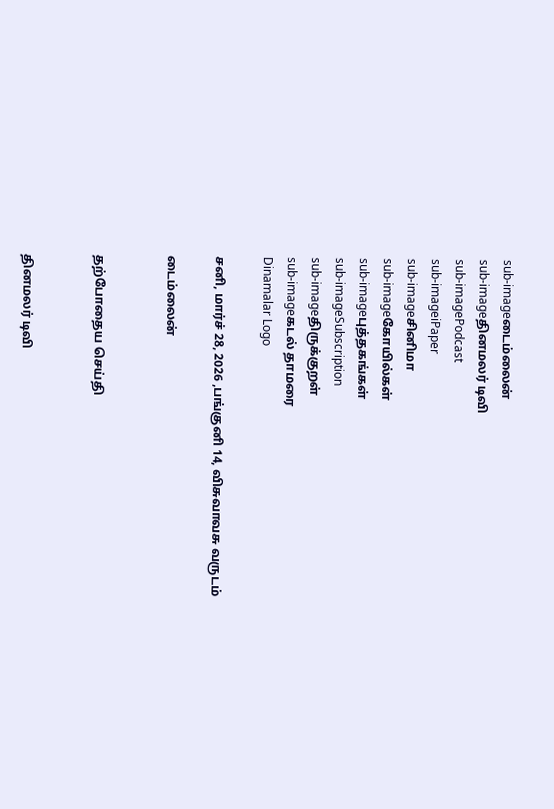sub-imageடைம்லைன்
sub-imageதினமலர் டிவி
sub-imagePodcast
sub-imageiPaper
sub-imageசினிமா
sub-imageகோயில்கள்
sub-imageபுத்தகங்கள்
sub-imageSubscription
sub-imageதிருக்குறள்
sub-imageகடல் தாமரை
Dinamalar Logo

சனி, மார்ச் 28, 2026 ,பங்குனி 14, விசுவாவசு வருடம்

டைம்லைன்


தற்போதைய செய்தி


தினமலர் டிவி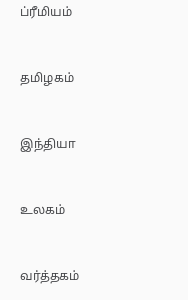ப்ரீமியம்


தமிழகம்


இந்தியா


உலகம்


வர்த்தகம்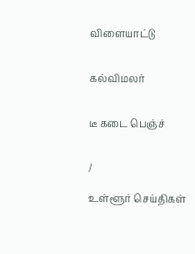விளையாட்டு


கல்விமலர்


டீ கடை பெஞ்ச்


/

உள்ளூர் செய்திகள்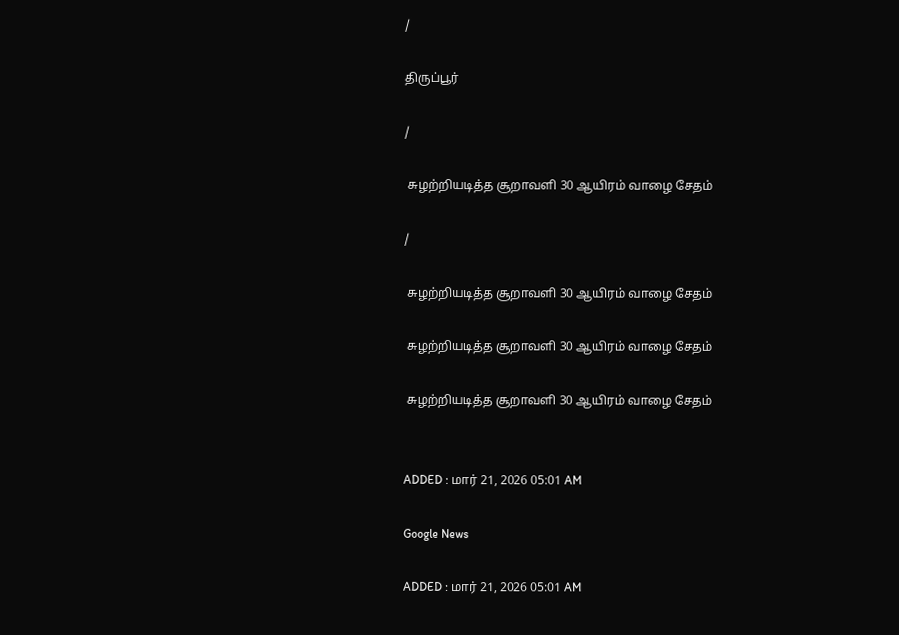/

திருப்பூர்

/

 சுழற்றியடித்த சூறாவளி 30 ஆயிரம் வாழை சேதம்

/

 சுழற்றியடித்த சூறாவளி 30 ஆயிரம் வாழை சேதம்

 சுழற்றியடித்த சூறாவளி 30 ஆயிரம் வாழை சேதம்

 சுழற்றியடித்த சூறாவளி 30 ஆயிரம் வாழை சேதம்


ADDED : மார் 21, 2026 05:01 AM

Google News

ADDED : மார் 21, 2026 05:01 AM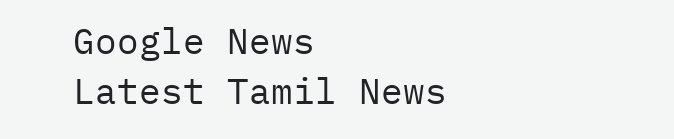Google News
Latest Tamil News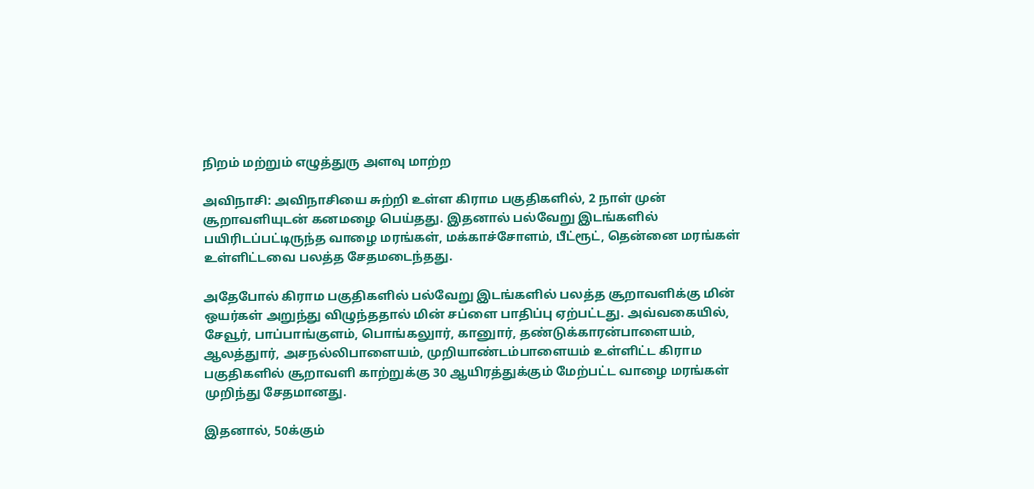நிறம் மற்றும் எழுத்துரு அளவு மாற்ற

அவிநாசி: அவிநாசியை சுற்றி உள்ள கிராம பகுதிகளில், 2 நாள் முன் சூறாவளியுடன் கனமழை பெய்தது. இதனால் பல்வேறு இடங்களில் பயிரிடப்பட்டிருந்த வாழை மரங்கள், மக்காச்சோளம், பீட்ரூட், தென்னை மரங்கள் உள்ளிட்டவை பலத்த சேதமடைந்தது.

அதேபோல் கிராம பகுதிகளில் பல்வேறு இடங்களில் பலத்த சூறாவளிக்கு மின் ஒயர்கள் அறுந்து விழுந்ததால் மின் சப்ளை பாதிப்பு ஏற்பட்டது. அவ்வகையில், சேவூர், பாப்பாங்குளம், பொங்கலுார், கானுார், தண்டுக்காரன்பாளையம், ஆலத்துார், அசநல்லிபாளையம், முறியாண்டம்பாளையம் உள்ளிட்ட கிராம பகுதிகளில் சூறாவளி காற்றுக்கு 30 ஆயிரத்துக்கும் மேற்பட்ட வாழை மரங்கள் முறிந்து சேதமானது.

இதனால், 50க்கும்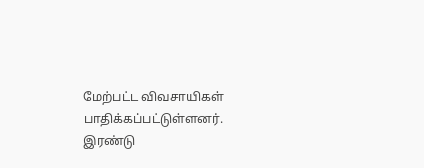மேற்பட்ட விவசாயிகள் பாதிக்கப்பட்டுள்ளனர். இரண்டு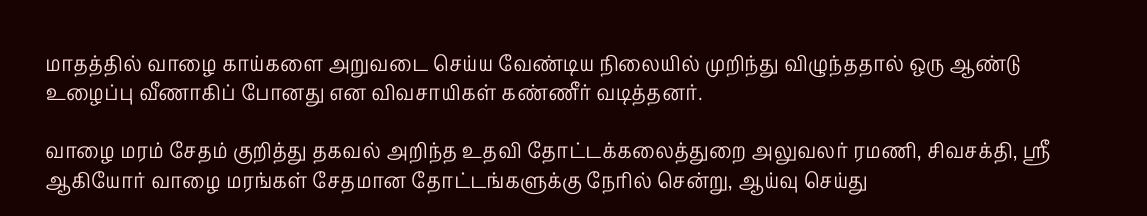மாதத்தில் வாழை காய்களை அறுவடை செய்ய வேண்டிய நிலையில் முறிந்து விழுந்ததால் ஒரு ஆண்டு உழைப்பு வீணாகிப் போனது என விவசாயிகள் கண்ணீர் வடித்தனர்.

வாழை மரம் சேதம் குறித்து தகவல் அறிந்த உதவி தோட்டக்கலைத்துறை அலுவலர் ரமணி, சிவசக்தி, ஸ்ரீ ஆகியோர் வாழை மரங்கள் சேதமான தோட்டங்களுக்கு நேரில் சென்று, ஆய்வு செய்து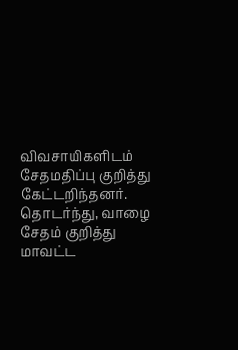விவசாயிகளிடம் சேதமதிப்பு குறித்து கேட்டறிந்தனர். தொடர்ந்து, வாழை சேதம் குறித்து மாவட்ட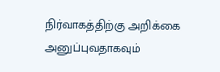நிர்வாகத்திற்கு அறிக்கை அனுப்புவதாகவும்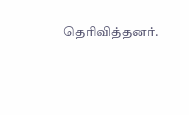தெரிவித்தனர்.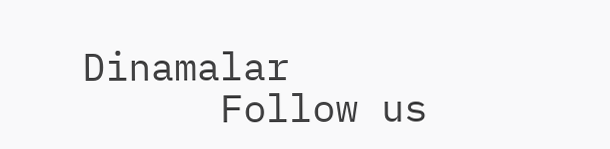Dinamalar
      Follow us